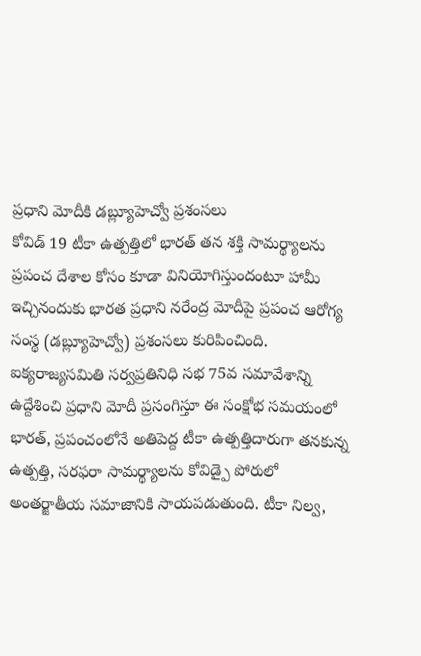ప్రధాని మోదీకి డబ్ల్యూహెచ్వో ప్రశంసలు
కోవిడ్ 19 టీకా ఉత్పత్తిలో భారత్ తన శక్తి సామర్థ్యాలను ప్రపంచ దేశాల కోసం కూడా వినియోగిస్తుందంటూ హామీ ఇచ్చినందుకు భారత ప్రధాని నరేంద్ర మోదీపై ప్రపంచ ఆరోగ్య సంస్థ (డబ్ల్యూహెచ్వో) ప్రశంసలు కురిపించింది. ఐక్యరాజ్యసమితి సర్వప్రతినిధి సభ 75వ సమావేశాన్ని ఉద్దేశించి ప్రధాని మోదీ ప్రసంగిస్తూ ఈ సంక్షోభ సమయంలో భారత్, ప్రపంచంలోనే అతిపెద్ద టీకా ఉత్పత్తిదారుగా తనకున్న ఉత్పత్తి, సరఫరా సామర్థ్యాలను కోవిడ్పై పోరులో అంతర్జాతీయ సమాజానికి సాయపడుతుంది. టీకా నిల్వ,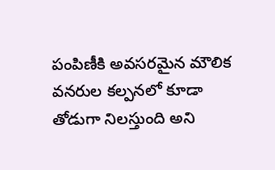పంపిణీకి అవసరమైన మౌలిక వనరుల కల్పనలో కూడా తోడుగా నిలస్తుంది అని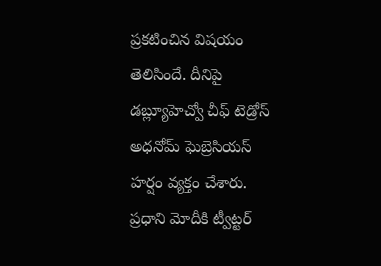ప్రకటించిన విషయం తెలిసిందే. దీనిపై డబ్ల్యూహెచ్వో చీఫ్ టెడ్రోస్ అధనోమ్ ఘెబ్రెసియస్ హర్షం వ్యక్తం చేశారు. ప్రధాని మోదీకి ట్వీట్టర్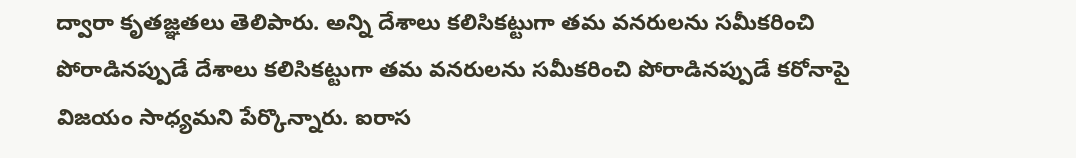ద్వారా కృతజ్ఞతలు తెలిపారు. అన్ని దేశాలు కలిసికట్టుగా తమ వనరులను సమీకరించి పోరాడినప్పుడే దేశాలు కలిసికట్టుగా తమ వనరులను సమీకరించి పోరాడినప్పుడే కరోనాపై విజయం సాధ్యమని పేర్కొన్నారు. ఐరాస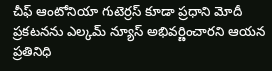చీఫ్ ఆంటోనియా గుటెర్రస్ కూడా ప్రధాని మోదీ ప్రకటనను ఎల్కమ్ న్యూస్ అభివర్ణించారని ఆయన ప్రతినిధి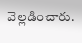వెల్లడించారు.